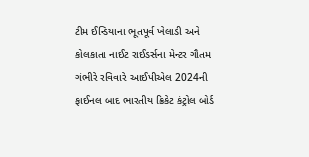ટીમ ઈન્ડિયાના ભૂતપૂર્વ ખેલાડી અને કોલકાતા નાઈટ રાઈડર્સના મેન્ટર ગૌતમ ગંભીરે રવિવારે આઈપીએલ 2024ની ફાઈનલ બાદ ભારતીય ક્રિકેટ કંટ્રોલ બોર્ડ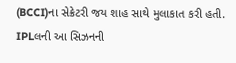(BCCI)ના સેક્રેટરી જય શાહ સાથે મુલાકાત કરી હતી. IPLલની આ સિઝનની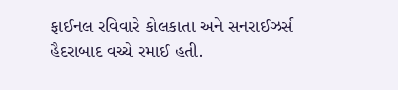ફાઈનલ રવિવારે કોલકાતા અને સનરાઈઝર્સ હૈદરાબાદ વચ્ચે રમાઈ હતી.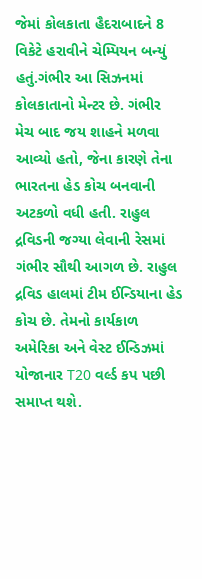જેમાં કોલકાતા હૈદરાબાદને 8 વિકેટે હરાવીને ચેમ્પિયન બન્યું હતું.ગંભીર આ સિઝનમાં કોલકાતાનો મેન્ટર છે. ગંભીર મેચ બાદ જય શાહને મળવા આવ્યો હતો, જેના કારણે તેના ભારતના હેડ કોચ બનવાની અટકળો વધી હતી. રાહુલ દ્રવિડની જગ્યા લેવાની રેસમાં ગંભીર સૌથી આગળ છે. રાહુલ દ્રવિડ હાલમાં ટીમ ઈન્ડિયાના હેડ કોચ છે. તેમનો કાર્યકાળ અમેરિકા અને વેસ્ટ ઈન્ડિઝમાં યોજાનાર T20 વર્લ્ડ કપ પછી સમાપ્ત થશે.